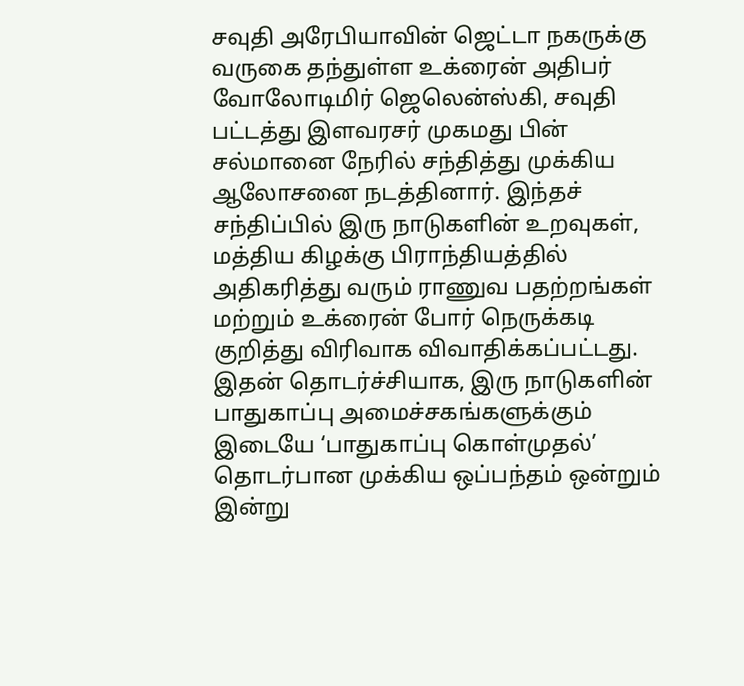சவுதி அரேபியாவின் ஜெட்டா நகருக்கு வருகை தந்துள்ள உக்ரைன் அதிபர் வோலோடிமிர் ஜெலென்ஸ்கி, சவுதி பட்டத்து இளவரசர் முகமது பின் சல்மானை நேரில் சந்தித்து முக்கிய ஆலோசனை நடத்தினார். இந்தச் சந்திப்பில் இரு நாடுகளின் உறவுகள், மத்திய கிழக்கு பிராந்தியத்தில் அதிகரித்து வரும் ராணுவ பதற்றங்கள் மற்றும் உக்ரைன் போர் நெருக்கடி குறித்து விரிவாக விவாதிக்கப்பட்டது. இதன் தொடர்ச்சியாக, இரு நாடுகளின் பாதுகாப்பு அமைச்சகங்களுக்கும் இடையே ‘பாதுகாப்பு கொள்முதல்’ தொடர்பான முக்கிய ஒப்பந்தம் ஒன்றும் இன்று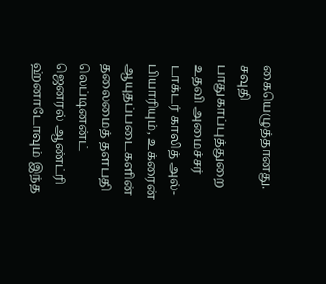கையெழுத்தானது. சவுதி பாதுகாப்புத்துறை உதவி அமைச்சர் டாக்டர் காலித் அல்-பியாரியும், உக்ரைன் ஆயுதப்படைகளின் தலைமைத் தளபதி லெப்டினன்ட் ஜெனரல் ஆண்ட்ரி ஹ்னாடோவும் இந்த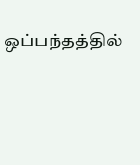ஒப்பந்தத்தில்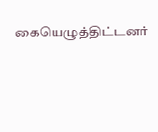கையெழுத்திட்டனர்